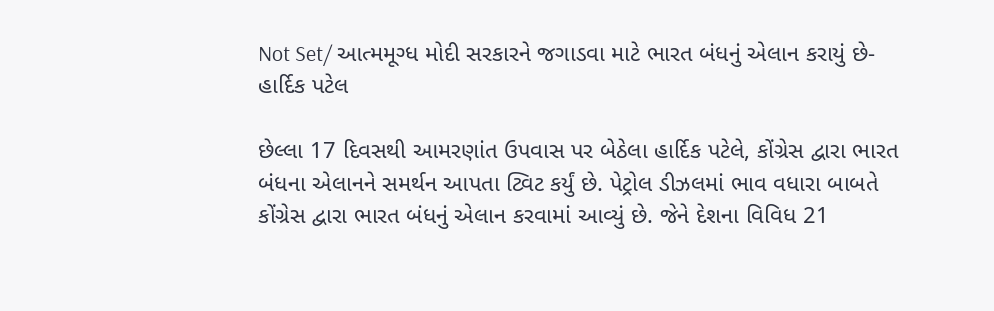Not Set/ આત્મમૂગ્ધ મોદી સરકારને જગાડવા માટે ભારત બંધનું એલાન કરાયું છે- હાર્દિક પટેલ

છેલ્લા 17 દિવસથી આમરણાંત ઉપવાસ પર બેઠેલા હાર્દિક પટેલે, કોંગ્રેસ દ્વારા ભારત બંધના એલાનને સમર્થન આપતા ટ્વિટ કર્યું છે. પેટ્રોલ ડીઝલમાં ભાવ વધારા બાબતે કોંગ્રેસ દ્વારા ભારત બંધનું એલાન કરવામાં આવ્યું છે. જેને દેશના વિવિધ 21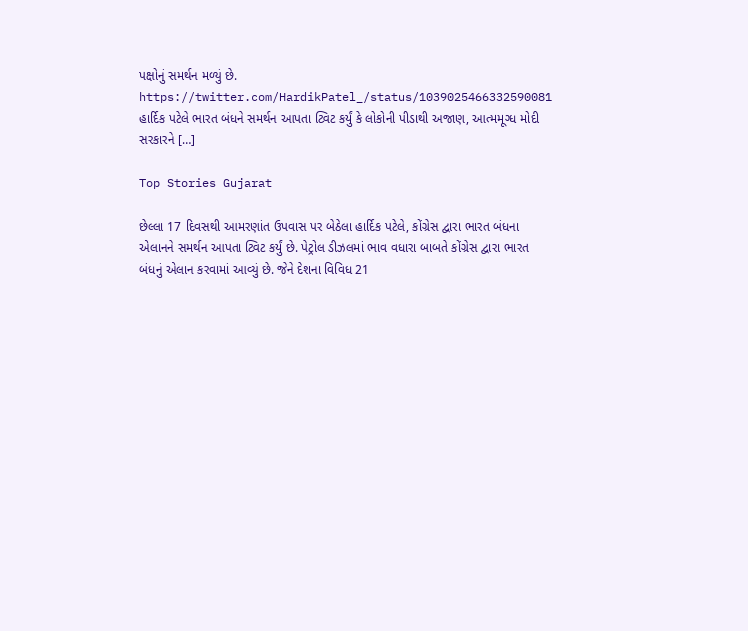પક્ષોનું સમર્થન મળ્યું છે. https://twitter.com/HardikPatel_/status/1039025466332590081 હાર્દિક પટેલે ભારત બંધને સમર્થન આપતા ટ્વિટ કર્યું કે લોકોની પીડાથી અજાણ, આત્મમૂગ્ધ મોદી સરકારને […]

Top Stories Gujarat

છેલ્લા 17 દિવસથી આમરણાંત ઉપવાસ પર બેઠેલા હાર્દિક પટેલે, કોંગ્રેસ દ્વારા ભારત બંધના એલાનને સમર્થન આપતા ટ્વિટ કર્યું છે. પેટ્રોલ ડીઝલમાં ભાવ વધારા બાબતે કોંગ્રેસ દ્વારા ભારત બંધનું એલાન કરવામાં આવ્યું છે. જેને દેશના વિવિધ 21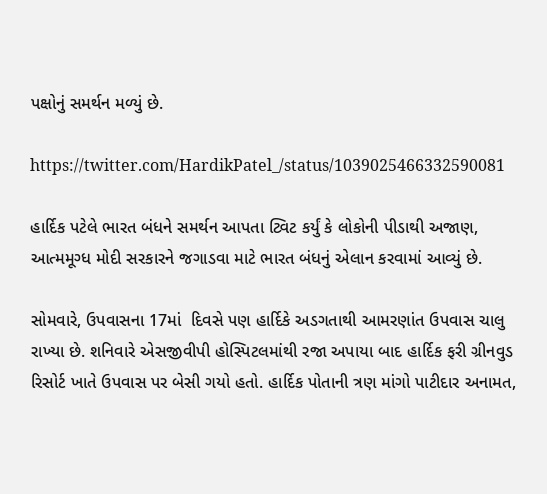પક્ષોનું સમર્થન મળ્યું છે.

https://twitter.com/HardikPatel_/status/1039025466332590081

હાર્દિક પટેલે ભારત બંધને સમર્થન આપતા ટ્વિટ કર્યું કે લોકોની પીડાથી અજાણ, આત્મમૂગ્ધ મોદી સરકારને જગાડવા માટે ભારત બંધનું એલાન કરવામાં આવ્યું છે.

સોમવારે, ઉપવાસના 17માં  દિવસે પણ હાર્દિકે અડગતાથી આમરણાંત ઉપવાસ ચાલુ રાખ્યા છે. શનિવારે એસજીવીપી હોસ્પિટલમાંથી રજા અપાયા બાદ હાર્દિક ફરી ગ્રીનવુડ રિસોર્ટ ખાતે ઉપવાસ પર બેસી ગયો હતો. હાર્દિક પોતાની ત્રણ માંગો પાટીદાર અનામત,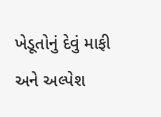ખેડૂતોનું દેવું માફી અને અલ્પેશ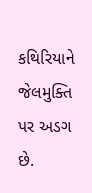કથિરિયાને જેલમુક્તિ પર અડગ છે.